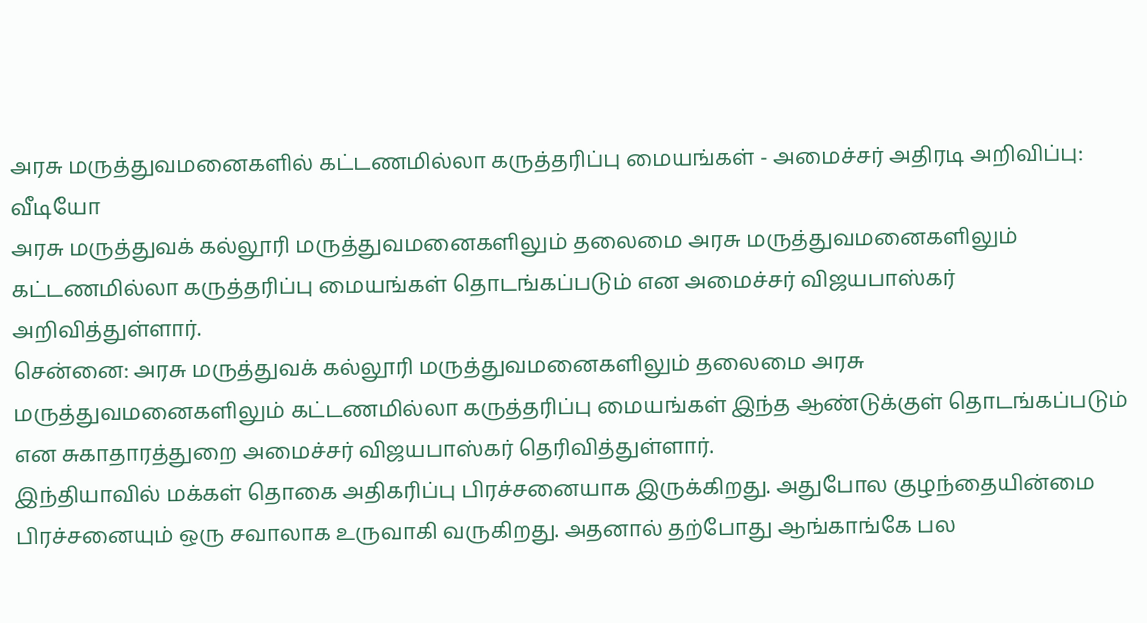அரசு மருத்துவமனைகளில் கட்டணமில்லா கருத்தரிப்பு மையங்கள் - அமைச்சர் அதிரடி அறிவிப்பு: வீடியோ
அரசு மருத்துவக் கல்லூரி மருத்துவமனைகளிலும் தலைமை அரசு மருத்துவமனைகளிலும் கட்டணமில்லா கருத்தரிப்பு மையங்கள் தொடங்கப்படும் என அமைச்சர் விஜயபாஸ்கர் அறிவித்துள்ளார்.
சென்னை: அரசு மருத்துவக் கல்லூரி மருத்துவமனைகளிலும் தலைமை அரசு மருத்துவமனைகளிலும் கட்டணமில்லா கருத்தரிப்பு மையங்கள் இந்த ஆண்டுக்குள் தொடங்கப்படும் என சுகாதாரத்துறை அமைச்சர் விஜயபாஸ்கர் தெரிவித்துள்ளார்.
இந்தியாவில் மக்கள் தொகை அதிகரிப்பு பிரச்சனையாக இருக்கிறது. அதுபோல குழந்தையின்மை பிரச்சனையும் ஒரு சவாலாக உருவாகி வருகிறது. அதனால் தற்போது ஆங்காங்கே பல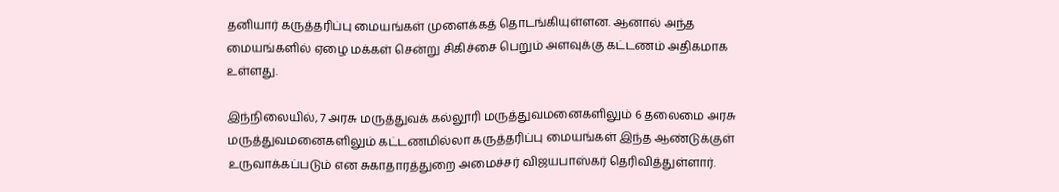தனியார் கருத்தரிப்பு மையங்கள் முளைக்கத் தொடங்கியுள்ளன. ஆனால் அந்த மையங்களில் ஏழை மக்கள் சென்று சிகிச்சை பெறும் அளவுக்கு கட்டணம் அதிகமாக உள்ளது.

இந்நிலையில், 7 அரசு மருத்துவக் கல்லூரி மருத்துவமனைகளிலும் 6 தலைமை அரசு மருத்துவமனைகளிலும் கட்டணமில்லா கருத்தரிப்பு மையங்கள் இந்த ஆண்டுக்குள் உருவாக்கப்படும் என சுகாதாரத்துறை அமைச்சர் விஜயபாஸ்கர் தெரிவித்துள்ளார்.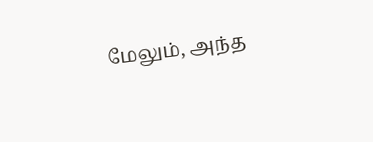மேலும், அந்த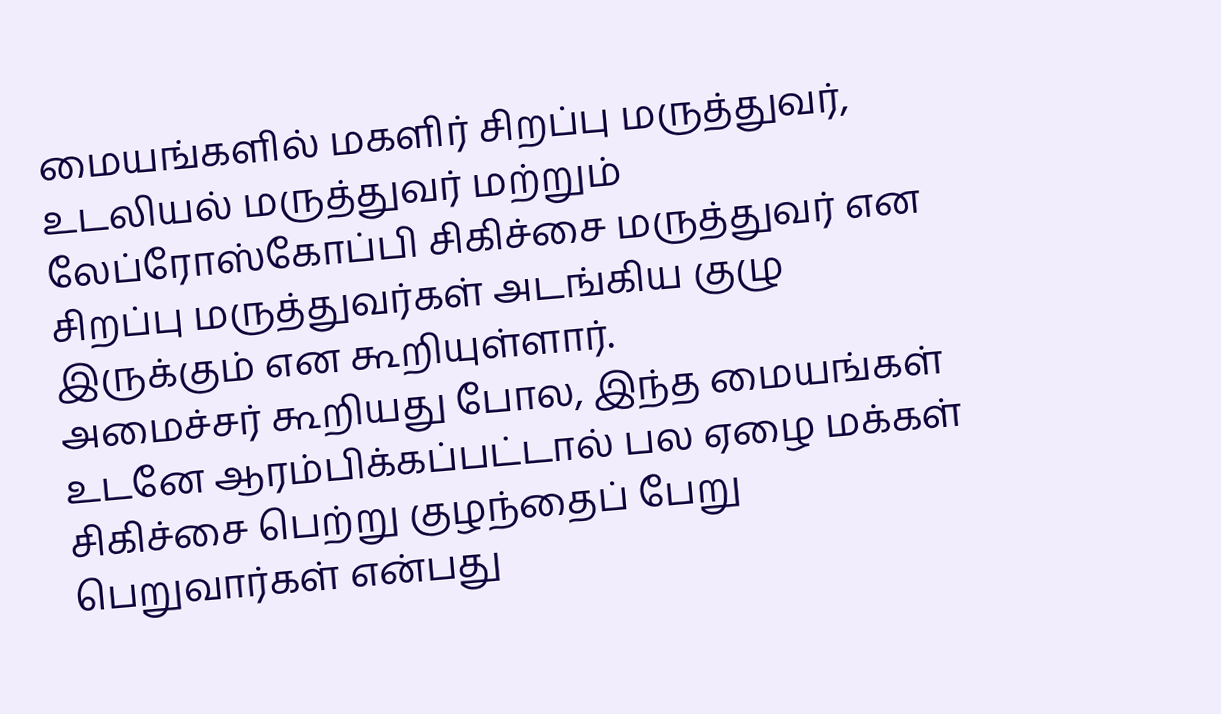மையங்களில் மகளிர் சிறப்பு மருத்துவர், உடலியல் மருத்துவர் மற்றும் லேப்ரோஸ்கோப்பி சிகிச்சை மருத்துவர் என சிறப்பு மருத்துவர்கள் அடங்கிய குழு இருக்கும் என கூறியுள்ளார்.
அமைச்சர் கூறியது போல, இந்த மையங்கள் உடனே ஆரம்பிக்கப்பட்டால் பல ஏழை மக்கள் சிகிச்சை பெற்று குழந்தைப் பேறு பெறுவார்கள் என்பது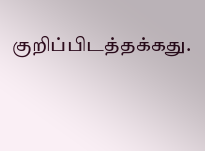குறிப்பிடத்தக்கது.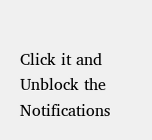Click it and Unblock the Notifications